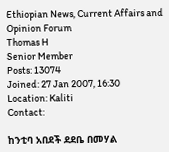Ethiopian News, Current Affairs and Opinion Forum
Thomas H
Senior Member
Posts: 13074
Joined: 27 Jan 2007, 16:30
Location: Kaliti
Contact:

ከንቲባ አበደች ደደቤ በመሃል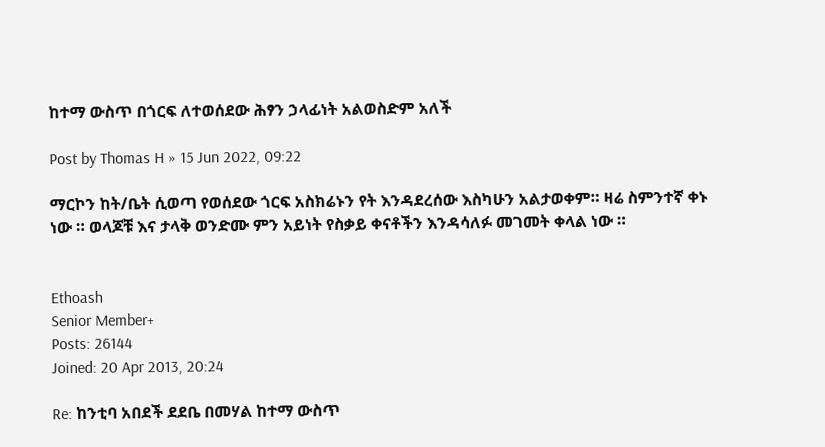ከተማ ውስጥ በጎርፍ ለተወሰደው ሕፃን ኃላፊነት አልወስድም አለች

Post by Thomas H » 15 Jun 2022, 09:22

ማርኮን ከት/ቤት ሲወጣ የወሰደው ጎርፍ አስክሬኑን የት እንዳደረሰው እስካሁን አልታወቀም። ዛሬ ስምንተኛ ቀኑ ነው ። ወላጆቹ እና ታላቅ ወንድሙ ምን አይነት የስቃይ ቀናቶችን እንዳሳለፉ መገመት ቀላል ነው ።


Ethoash
Senior Member+
Posts: 26144
Joined: 20 Apr 2013, 20:24

Re: ከንቲባ አበደች ደደቤ በመሃል ከተማ ውስጥ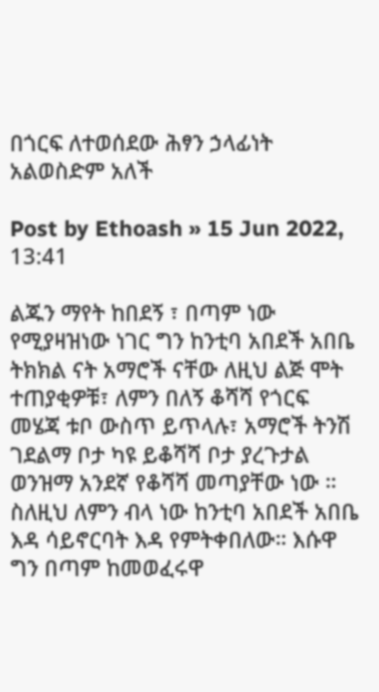በጎርፍ ለተወሰደው ሕፃን ኃላፊነት አልወስድም አለች

Post by Ethoash » 15 Jun 2022, 13:41

ልጁን ማየት ከበደኝ ፣ በጣም ነው የሚያዛዝነው ነገር ግን ከንቲባ አበደች አበቤ ትክክል ናት አማሮች ናቸው ለዚህ ልጅ ሞት ተጠያቂዎቹ፣ ለምን በለኝ ቆሻሻ የጎርፍ መሄጃ ቱቦ ውስጥ ይጥላሉ፣ አማሮች ትንሽ ገደልማ ቦታ ካዩ ይቆሻሻ ቦታ ያረጉታል ወንዝማ አንደኛ የቆሻሻ መጣያቸው ነው ። ስለዚህ ለምን ብላ ነው ከንቲባ አበደች አበቤ እዳ ሳይኖርባት እዳ የምትቀበለው። እሱዋ ግን በጣም ከመወፈሩዋ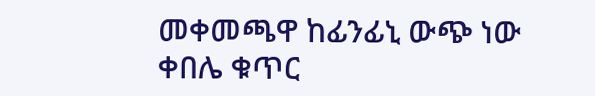መቀመጫዋ ከፊንፊኒ ውጭ ነው ቀበሌ ቁጥር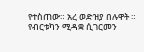የተስጠው። አረ ወድዝያ በሉዋት ። የብርቱካን ሚዳቋ ሲገርመን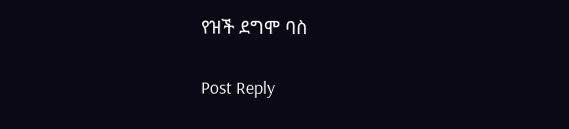የዝች ደግሞ ባስ

Post Reply